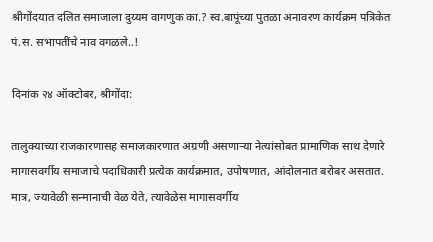श्रीगोंदयात दलित समाजाला दुय्यम वागणुक का.? स्व.बापूंच्या पुतळा अनावरण कार्यक्रम पत्रिकेत पं.स. सभापतींचे नाव वगळले..!

दिनांक २४ ऑक्टोबर, श्रीगोंदा:

तालुक्याच्या राजकारणासह समाजकारणात अग्रणी असणाऱ्या नेत्यांसोबत प्रामाणिक साथ देणारे मागासवर्गीय समाजाचे पदाधिकारी प्रत्येक कार्यक्रमात, उपोषणात, आंदोलनात बरोबर असतात. मात्र, ज्यावेळी सन्मानाची वेळ येते, त्यावेळेस मागासवर्गीय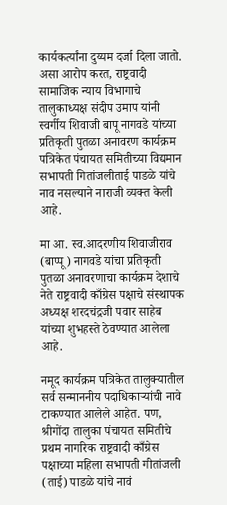कार्यकर्त्यांना दुय्यम दर्जा दिला जातो. असा आरोप करत, राष्ट्रवादी सामाजिक न्याय विभागाचे तालुकाध्यक्ष संदीप उमाप यांनी स्वर्गीय शिवाजी बापू नागवडे यांच्या प्रतिकृती पुतळा अनावरण कार्यक्रम पत्रिकेत पंचायत समितीच्या विद्यमान सभापती गितांजलीताई पाडळे यांचे नाव नसल्याने नाराजी व्यक्त केली आहे.

मा आ. स्व.आदरणीय शिवाजीराव (बाप्पू) नागवडे यांचा प्रतिकृती पुतळा अनावरणाचा कार्यक्रम देशाचे नेते राष्ट्रवादी काँग्रेस पक्षाचे संस्थापक अध्यक्ष शरदचंद्रजी पवार साहेब यांच्या शुभहस्ते ठेवण्यात आलेला आहे.

नमूद कार्यक्रम पत्रिकेत तालुक्यातील सर्व सन्माननीय पदाधिकाऱ्यांची नावे टाकण्यात आलेले आहेत. पण, श्रीगोंदा तालुका पंचायत समितीचे प्रथम नागरिक राष्ट्रवादी काँग्रेस पक्षाच्या महिला सभापती गीतांजली (ताई) पाडळे यांचे नावं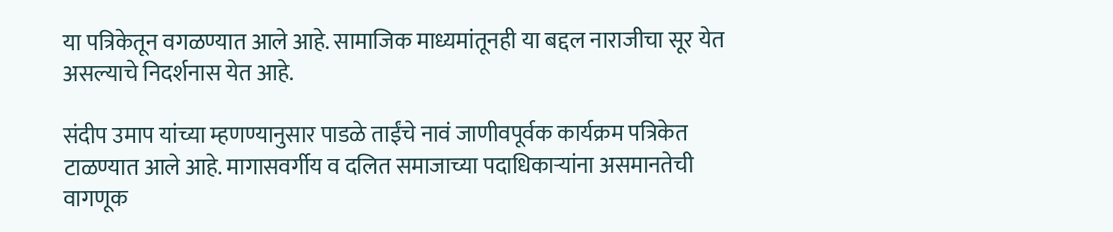या पत्रिकेतून वगळण्यात आले आहे. सामाजिक माध्यमांतूनही या बद्दल नाराजीचा सूर येत असल्याचे निदर्शनास येत आहे.

संदीप उमाप यांच्या म्हणण्यानुसार पाडळे ताईंचे नावं जाणीवपूर्वक कार्यक्रम पत्रिकेत टाळण्यात आले आहे. मागासवर्गीय व दलित समाजाच्या पदाधिकाऱ्यांना असमानतेची वागणूक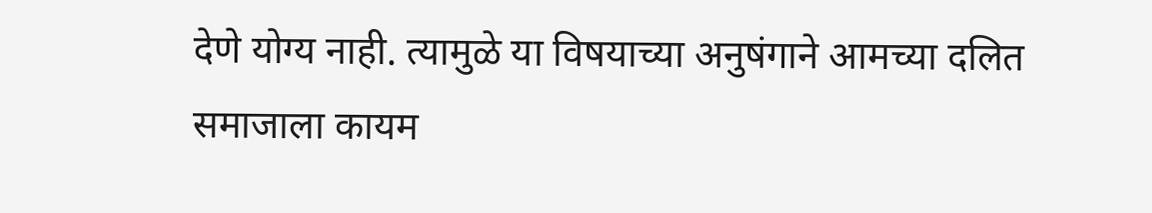देणे योग्य नाही. त्यामुळे या विषयाच्या अनुषंगाने आमच्या दलित समाजाला कायम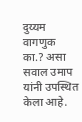दुय्यम वागणुक का.? असा सवाल उमाप यांनी उपस्थित केला आहे.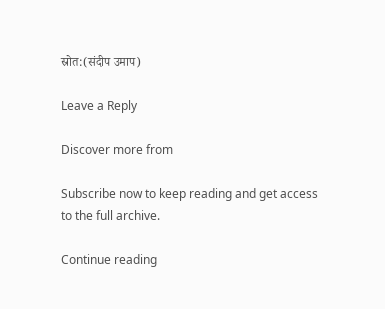स्रोत:(संदीप उमाप)

Leave a Reply

Discover more from

Subscribe now to keep reading and get access to the full archive.

Continue reading